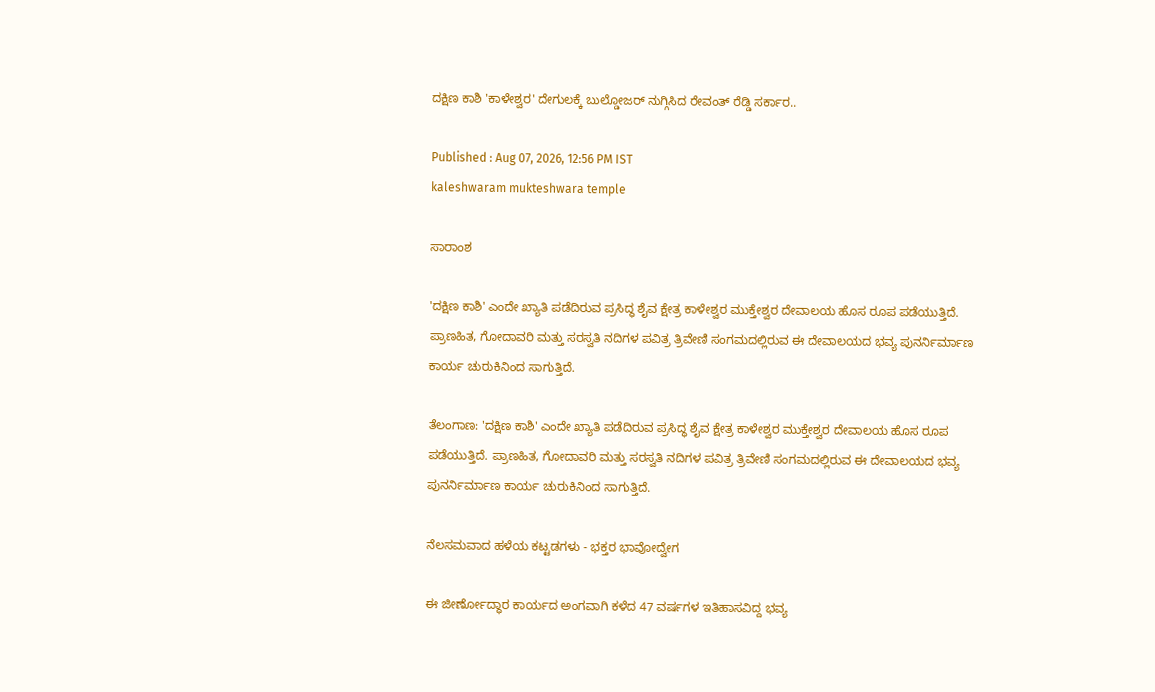ದಕ್ಷಿಣ ಕಾಶಿ 'ಕಾಳೇಶ್ವರ' ದೇಗುಲಕ್ಕೆ ಬುಲ್ಡೋಜರ್ ನುಗ್ಗಿಸಿದ ರೇವಂತ್ ರೆಡ್ಡಿ ಸರ್ಕಾರ..

Published : Aug 07, 2026, 12:56 PM IST
kaleshwaram mukteshwara temple

ಸಾರಾಂಶ

'ದಕ್ಷಿಣ ಕಾಶಿ' ಎಂದೇ ಖ್ಯಾತಿ ಪಡೆದಿರುವ ಪ್ರಸಿದ್ಧ ಶೈವ ಕ್ಷೇತ್ರ ಕಾಳೇಶ್ವರ ಮುಕ್ತೇಶ್ವರ ದೇವಾಲಯ ಹೊಸ ರೂಪ ಪಡೆಯುತ್ತಿದೆ. ಪ್ರಾಣಹಿತ, ಗೋದಾವರಿ ಮತ್ತು ಸರಸ್ವತಿ ನದಿಗಳ ಪವಿತ್ರ ತ್ರಿವೇಣಿ ಸಂಗಮದಲ್ಲಿರುವ ಈ ದೇವಾಲಯದ ಭವ್ಯ ಪುನರ್ನಿರ್ಮಾಣ ಕಾರ್ಯ ಚುರುಕಿನಿಂದ ಸಾಗುತ್ತಿದೆ.

ತೆಲಂಗಾಣ: 'ದಕ್ಷಿಣ ಕಾಶಿ' ಎಂದೇ ಖ್ಯಾತಿ ಪಡೆದಿರುವ ಪ್ರಸಿದ್ಧ ಶೈವ ಕ್ಷೇತ್ರ ಕಾಳೇಶ್ವರ ಮುಕ್ತೇಶ್ವರ ದೇವಾಲಯ ಹೊಸ ರೂಪ ಪಡೆಯುತ್ತಿದೆ. ಪ್ರಾಣಹಿತ, ಗೋದಾವರಿ ಮತ್ತು ಸರಸ್ವತಿ ನದಿಗಳ ಪವಿತ್ರ ತ್ರಿವೇಣಿ ಸಂಗಮದಲ್ಲಿರುವ ಈ ದೇವಾಲಯದ ಭವ್ಯ ಪುನರ್ನಿರ್ಮಾಣ ಕಾರ್ಯ ಚುರುಕಿನಿಂದ ಸಾಗುತ್ತಿದೆ.

ನೆಲಸಮವಾದ ಹಳೆಯ ಕಟ್ಟಡಗಳು - ಭಕ್ತರ ಭಾವೋದ್ವೇಗ

ಈ ಜೀರ್ಣೋದ್ಧಾರ ಕಾರ್ಯದ ಅಂಗವಾಗಿ ಕಳೆದ 47 ವರ್ಷಗಳ ಇತಿಹಾಸವಿದ್ದ ಭವ್ಯ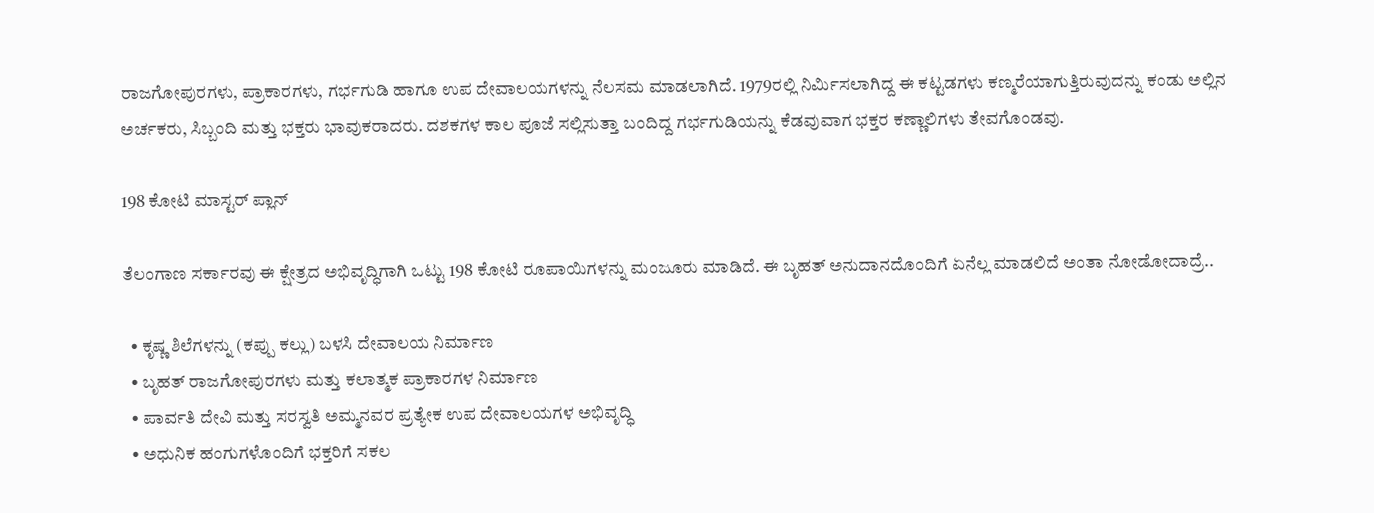ರಾಜಗೋಪುರಗಳು, ಪ್ರಾಕಾರಗಳು, ಗರ್ಭಗುಡಿ ಹಾಗೂ ಉಪ ದೇವಾಲಯಗಳನ್ನು ನೆಲಸಮ ಮಾಡಲಾಗಿದೆ. 1979ರಲ್ಲಿ ನಿರ್ಮಿಸಲಾಗಿದ್ದ ಈ ಕಟ್ಟಡಗಳು ಕಣ್ಮರೆಯಾಗುತ್ತಿರುವುದನ್ನು ಕಂಡು ಅಲ್ಲಿನ ಅರ್ಚಕರು, ಸಿಬ್ಬಂದಿ ಮತ್ತು ಭಕ್ತರು ಭಾವುಕರಾದರು. ದಶಕಗಳ ಕಾಲ ಪೂಜೆ ಸಲ್ಲಿಸುತ್ತಾ ಬಂದಿದ್ದ ಗರ್ಭಗುಡಿಯನ್ನು ಕೆಡವುವಾಗ ಭಕ್ತರ ಕಣ್ಣಾಲಿಗಳು ತೇವಗೊಂಡವು.

198 ಕೋಟಿ ಮಾಸ್ಟರ್ ಪ್ಲಾನ್

ತೆಲಂಗಾಣ ಸರ್ಕಾರವು ಈ ಕ್ಷೇತ್ರದ ಅಭಿವೃದ್ಧಿಗಾಗಿ ಒಟ್ಟು 198 ಕೋಟಿ ರೂಪಾಯಿಗಳನ್ನು ಮಂಜೂರು ಮಾಡಿದೆ. ಈ ಬೃಹತ್ ಅನುದಾನದೊಂದಿಗೆ ಏನೆಲ್ಲ ಮಾಡಲಿದೆ ಅಂತಾ ನೋಡೋದಾದ್ರೆ..

  • ಕೃಷ್ಣ ಶಿಲೆಗಳನ್ನು (ಕಪ್ಪು ಕಲ್ಲು) ಬಳಸಿ ದೇವಾಲಯ ನಿರ್ಮಾಣ
  • ಬೃಹತ್ ರಾಜಗೋಪುರಗಳು ಮತ್ತು ಕಲಾತ್ಮಕ ಪ್ರಾಕಾರಗಳ ನಿರ್ಮಾಣ
  • ಪಾರ್ವತಿ ದೇವಿ ಮತ್ತು ಸರಸ್ವತಿ ಅಮ್ಮನವರ ಪ್ರತ್ಯೇಕ ಉಪ ದೇವಾಲಯಗಳ ಅಭಿವೃದ್ಧಿ
  • ಅಧುನಿಕ ಹಂಗುಗಳೊಂದಿಗೆ ಭಕ್ತರಿಗೆ ಸಕಲ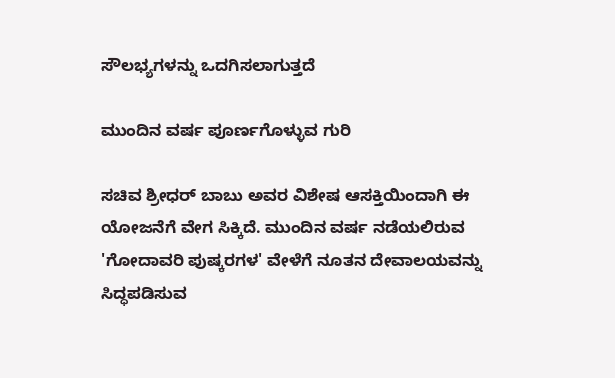ಸೌಲಭ್ಯಗಳನ್ನು ಒದಗಿಸಲಾಗುತ್ತದೆ

ಮುಂದಿನ ವರ್ಷ ಪೂರ್ಣಗೊಳ್ಳುವ ಗುರಿ

ಸಚಿವ ಶ್ರೀಧರ್ ಬಾಬು ಅವರ ವಿಶೇಷ ಆಸಕ್ತಿಯಿಂದಾಗಿ ಈ ಯೋಜನೆಗೆ ವೇಗ ಸಿಕ್ಕಿದೆ. ಮುಂದಿನ ವರ್ಷ ನಡೆಯಲಿರುವ 'ಗೋದಾವರಿ ಪುಷ್ಕರಗಳ' ವೇಳೆಗೆ ನೂತನ ದೇವಾಲಯವನ್ನು ಸಿದ್ಧಪಡಿಸುವ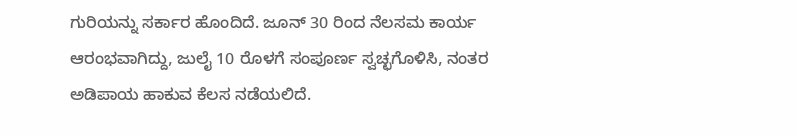ಗುರಿಯನ್ನು ಸರ್ಕಾರ ಹೊಂದಿದೆ. ಜೂನ್ 30 ರಿಂದ ನೆಲಸಮ ಕಾರ್ಯ ಆರಂಭವಾಗಿದ್ದು, ಜುಲೈ 10 ರೊಳಗೆ ಸಂಪೂರ್ಣ ಸ್ವಚ್ಛಗೊಳಿಸಿ, ನಂತರ ಅಡಿಪಾಯ ಹಾಕುವ ಕೆಲಸ ನಡೆಯಲಿದೆ.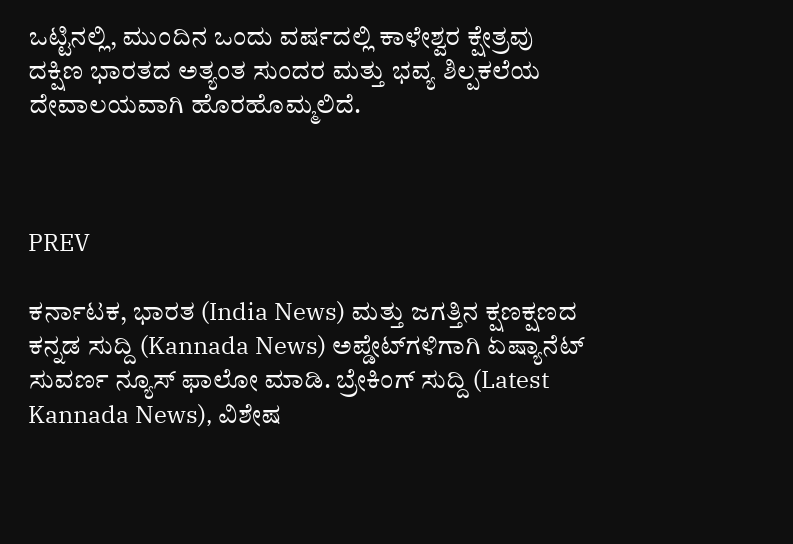ಒಟ್ಟಿನಲ್ಲಿ, ಮುಂದಿನ ಒಂದು ವರ್ಷದಲ್ಲಿ ಕಾಳೇಶ್ವರ ಕ್ಷೇತ್ರವು ದಕ್ಷಿಣ ಭಾರತದ ಅತ್ಯಂತ ಸುಂದರ ಮತ್ತು ಭವ್ಯ ಶಿಲ್ಪಕಲೆಯ ದೇವಾಲಯವಾಗಿ ಹೊರಹೊಮ್ಮಲಿದೆ.



PREV

ಕರ್ನಾಟಕ, ಭಾರತ (India News) ಮತ್ತು ಜಗತ್ತಿನ ಕ್ಷಣಕ್ಷಣದ ಕನ್ನಡ ಸುದ್ದಿ (Kannada News) ಅಪ್ಡೇಟ್‌ಗಳಿಗಾಗಿ ಏಷ್ಯಾನೆಟ್ ಸುವರ್ಣ ನ್ಯೂಸ್‌ ಫಾಲೋ ಮಾಡಿ. ಬ್ರೇಕಿಂಗ್ ಸುದ್ದಿ (Latest Kannada News), ವಿಶೇಷ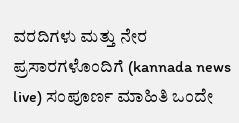ವರದಿಗಳು ಮತ್ತು ನೇರ ಪ್ರಸಾರಗಳೊಂದಿಗೆ (kannada news live) ಸಂಪೂರ್ಣ ಮಾಹಿತಿ ಒಂದೇ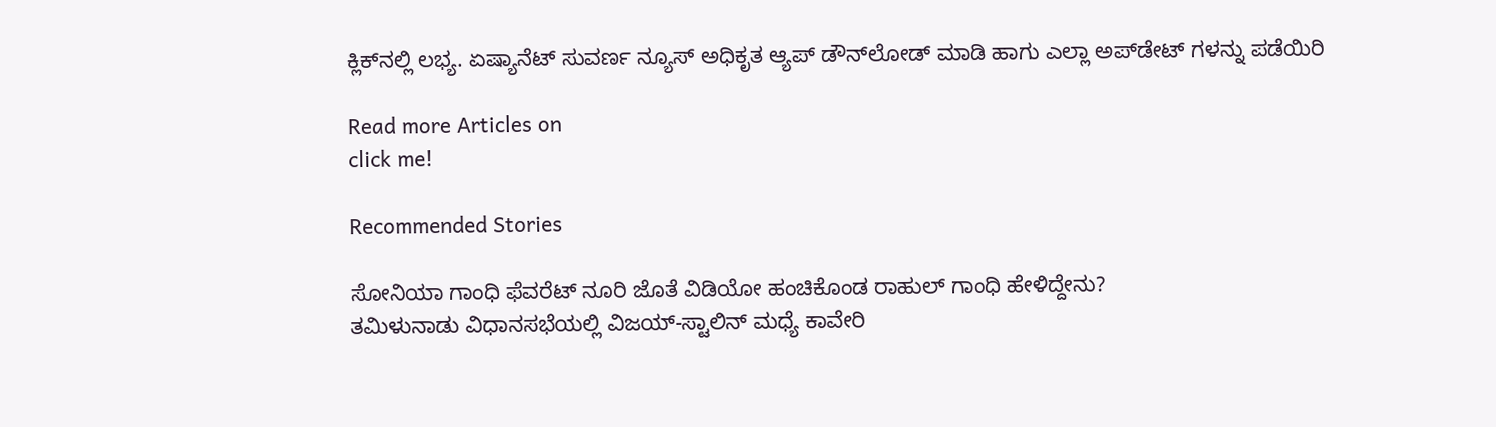ಕ್ಲಿಕ್‌ನಲ್ಲಿ ಲಭ್ಯ. ಏಷ್ಯಾನೆಟ್ ಸುವರ್ಣ ನ್ಯೂಸ್ ಅಧಿಕೃತ ಆ್ಯಪ್ ಡೌನ್‌ಲೋಡ್ ಮಾಡಿ ಹಾಗು ಎಲ್ಲಾ ಅಪ್‌ಡೇಟ್ ಗಳನ್ನು ಪಡೆಯಿರಿ

Read more Articles on
click me!

Recommended Stories

ಸೋನಿಯಾ ಗಾಂಧಿ ಫೆವರೆಟ್ ನೂರಿ ಜೊತೆ ವಿಡಿಯೋ ಹಂಚಿಕೊಂಡ ರಾಹುಲ್ ಗಾಂಧಿ ಹೇಳಿದ್ದೇನು?
ತಮಿಳುನಾಡು ವಿಧಾನಸಭೆಯಲ್ಲಿ ವಿಜಯ್-ಸ್ಟಾಲಿನ್ ಮಧ್ಯೆ ಕಾವೇರಿ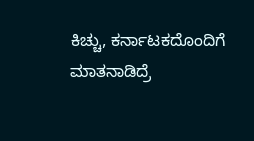ಕಿಚ್ಚು, ಕರ್ನಾಟಕದೊಂದಿಗೆ ಮಾತನಾಡಿದ್ರೆ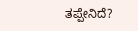ತಪ್ಪೇನಿದೆ?